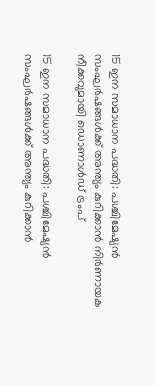15 ഇന സമാധാന പദ്ധതി: പശ്ചിമേഷ്യന്‍ സംഘര്‍ഷങ്ങള്‍ക്ക് അന്ത്യം കുറിക്കാന്‍ നിര്‍ണായക നീക്കവുമായി ഡൊണാള്‍ഡ് ട്രംപ്

15 ഇന സമാധാന പദ്ധതി: പശ്ചിമേഷ്യന്‍ സംഘര്‍ഷങ്ങള്‍ക്ക് അന്ത്യം കുറിക്കാന്‍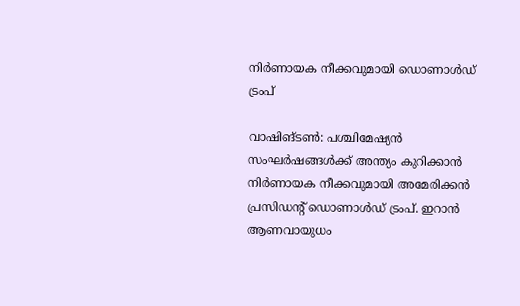നിര്‍ണായക നീക്കവുമായി ഡൊണാള്‍ഡ് ട്രംപ്

വാഷിങ്ടണ്‍: പശ്ചിമേഷ്യന്‍ സംഘര്‍ഷങ്ങള്‍ക്ക് അന്ത്യം കുറിക്കാന്‍ നിര്‍ണായക നീക്കവുമായി അമേരിക്കന്‍ പ്രസിഡന്റ് ഡൊണാള്‍ഡ് ട്രംപ്. ഇറാന്‍ ആണവായുധം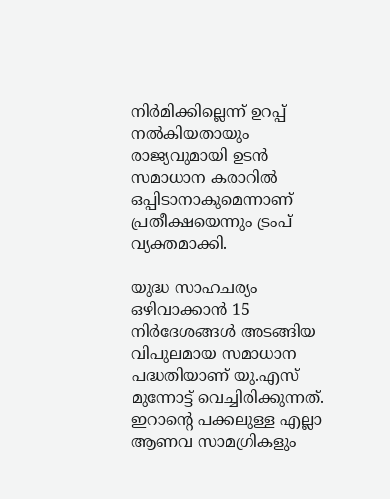നിര്‍മിക്കില്ലെന്ന് ഉറപ്പ് നല്‍കിയതായും രാജ്യവുമായി ഉടന്‍ സമാധാന കരാറില്‍ ഒപ്പിടാനാകുമെന്നാണ് പ്രതീക്ഷയെന്നും ട്രംപ് വ്യക്തമാക്കി.

യുദ്ധ സാഹചര്യം ഒഴിവാക്കാന്‍ 15 നിര്‍ദേശങ്ങള്‍ അടങ്ങിയ വിപുലമായ സമാധാന പദ്ധതിയാണ് യു.എസ് മുന്നോട്ട് വെച്ചിരിക്കുന്നത്. ഇറാന്റെ പക്കലുള്ള എല്ലാ ആണവ സാമഗ്രികളും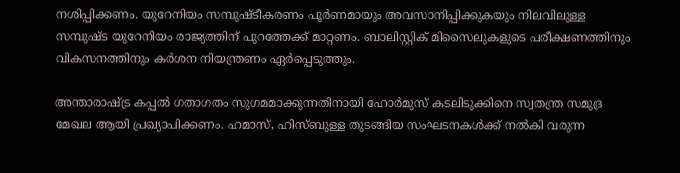നശിപ്പിക്കണം. യുറേനിയം സമ്പുഷ്ടീകരണം പൂര്‍ണമായും അവസാനിപ്പിക്കുകയും നിലവിലുള്ള സമ്പുഷ്ട യുറേനിയം രാജ്യത്തിന് പുറത്തേക്ക് മാറ്റണം. ബാലിസ്റ്റിക് മിസൈലുകളുടെ പരീക്ഷണത്തിനും വികസനത്തിനും കര്‍ശന നിയന്ത്രണം ഏര്‍പ്പെടുത്തും.

അന്താരാഷ്ട്ര കപ്പല്‍ ഗതാഗതം സുഗമമാക്കുന്നതിനായി ഹോര്‍മുസ് കടലിടുക്കിനെ സ്വതന്ത്ര സമുദ്ര മേഖല ആയി പ്രഖ്യാപിക്കണം. ഹമാസ്, ഹിസ്ബുള്ള തുടങ്ങിയ സംഘടനകള്‍ക്ക് നല്‍കി വരുന്ന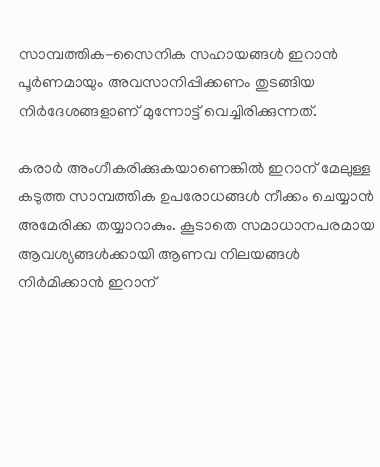സാമ്പത്തിക-സൈനിക സഹായങ്ങള്‍ ഇറാന്‍ പൂര്‍ണമായും അവസാനിപ്പിക്കണം തുടങ്ങിയ നിര്‍ദേശങ്ങളാണ് മുന്നോട്ട് വെച്ചിരിക്കുന്നത്.

കരാര്‍ അംഗീകരിക്കുകയാണെങ്കില്‍ ഇറാന് മേലുള്ള കടുത്ത സാമ്പത്തിക ഉപരോധങ്ങള്‍ നീക്കം ചെയ്യാന്‍ അമേരിക്ക തയ്യാറാകും. കൂടാതെ സമാധാനപരമായ ആവശ്യങ്ങള്‍ക്കായി ആണവ നിലയങ്ങള്‍ നിര്‍മിക്കാന്‍ ഇറാന്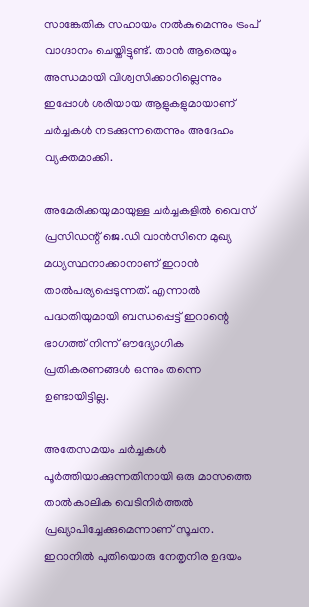സാങ്കേതിക സഹായം നല്‍കുമെന്നും ട്രംപ് വാഗ്ദാനം ചെയ്തിട്ടുണ്ട്. താന്‍ ആരെയും അന്ധമായി വിശ്വസിക്കാറില്ലെന്നും ഇപ്പോള്‍ ശരിയായ ആളുകളുമായാണ് ചര്‍ച്ചകള്‍ നടക്കുന്നതെന്നും അദേഹം വ്യക്തമാക്കി.

അമേരിക്കയുമായുള്ള ചര്‍ച്ചകളില്‍ വൈസ് പ്രസിഡന്റ് ജെ.ഡി വാന്‍സിനെ മുഖ്യ മധ്യസ്ഥനാക്കാനാണ് ഇറാന്‍ താല്‍പര്യപ്പെടുന്നത്. എന്നാല്‍ പദ്ധതിയുമായി ബന്ധപ്പെട്ട് ഇറാന്റെ ഭാഗത്ത് നിന്ന് ഔദ്യോഗിക പ്രതികരണങ്ങള്‍ ഒന്നും തന്നെ ഉണ്ടായിട്ടില്ല.

അതേസമയം ചര്‍ച്ചകള്‍ പൂര്‍ത്തിയാക്കുന്നതിനായി ഒരു മാസത്തെ താല്‍കാലിക വെടിനിര്‍ത്തല്‍ പ്രഖ്യാപിച്ചേക്കുമെന്നാണ് സൂചന. ഇറാനില്‍ പുതിയൊരു നേതൃനിര ഉദയം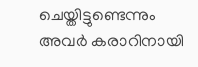ചെയ്തിട്ടുണ്ടെന്നും അവര്‍ കരാറിനായി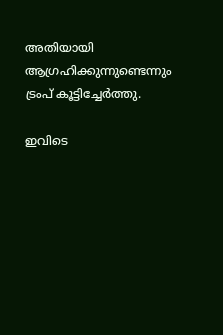അതിയായി ആഗ്രഹിക്കുന്നുണ്ടെന്നും ട്രംപ് കൂട്ടിച്ചേര്‍ത്തു.

ഇവിടെ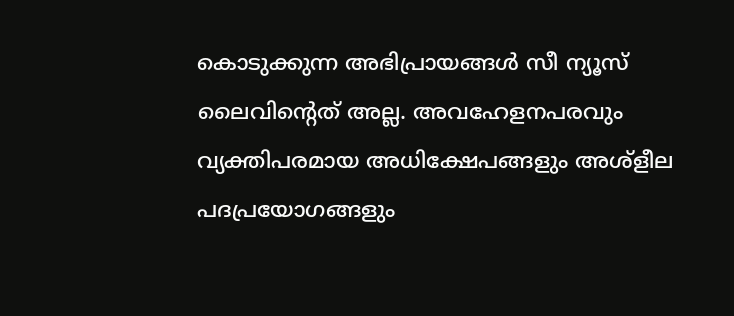കൊടുക്കുന്ന അഭിപ്രായങ്ങള്‍ സീ ന്യൂസ് ലൈവിന്റെത് അല്ല. അവഹേളനപരവും വ്യക്തിപരമായ അധിക്ഷേപങ്ങളും അശ്‌ളീല പദപ്രയോഗങ്ങളും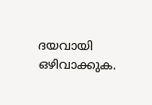ദയവായി ഒഴിവാക്കുക.